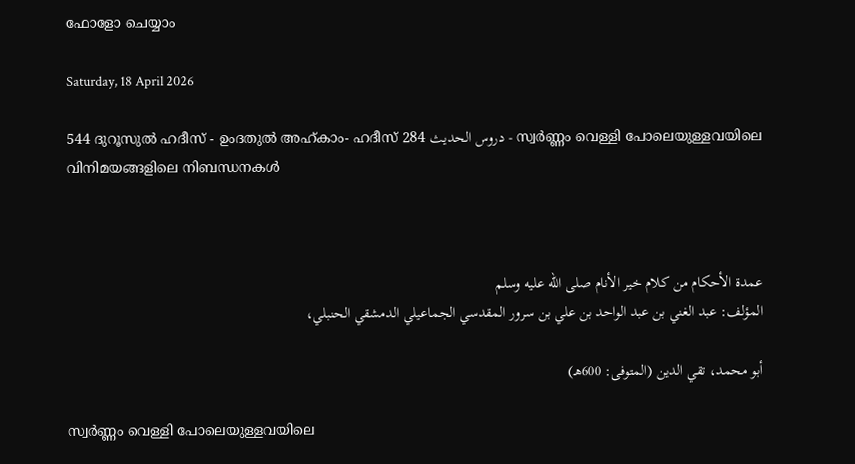ഫോളോ ചെയ്യാം

Saturday, 18 April 2026

544 ദുറൂസുല്‍ ഹദീസ് - ഉംദതുല്‍ അഹ്കാം- ഹദീസ് 284 دروس الحديث - സ്വര്‍ണ്ണം വെള്ളി പോലെയുള്ളവയിലെ വിനിമയങ്ങളിലെ നിബന്ധനകള്‍



عمدة الأحكام من كلام خير الأنام صلى الله عليه وسلم
المؤلف: عبد الغني بن عبد الواحد بن علي بن سرور المقدسي الجماعيلي الدمشقي الحنبلي،

أبو محمد، تقي الدين (المتوفى: 600هـ)

സ്വര്‍ണ്ണം വെള്ളി പോലെയുള്ളവയിലെ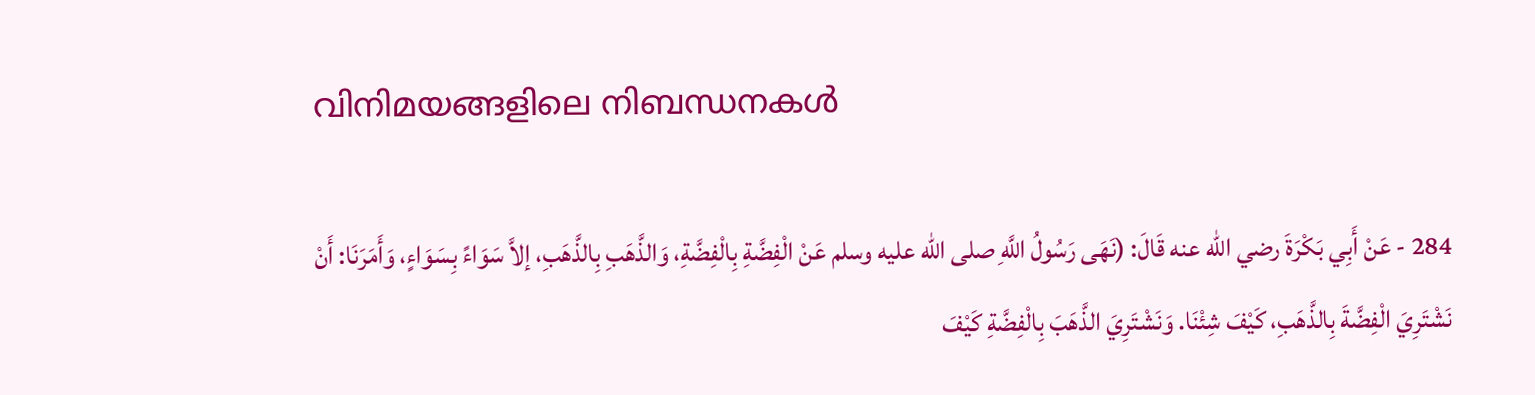വിനിമയങ്ങളിലെ നിബന്ധനകള്‍

284 - عَنْ أَبِي بَكْرَةَ رضي الله عنه قَالَ: (نَهَى رَسُولُ اللَّهِ صلى الله عليه وسلم عَنْ الْفِضَّةِ بِالْفِضَّةِ، وَالذَّهَبِ بِالذَّهَبِ، إلاَّ سَوَاءً بِسَوَاءٍ، وَأَمَرَنَا: أَنْ نَشْتَرِيَ الْفِضَّةَ بِالذَّهَبِ، كَيْفَ شِئْنَا. وَنَشْتَرِيَ الذَّهَبَ بِالْفِضَّةِ كَيْفَ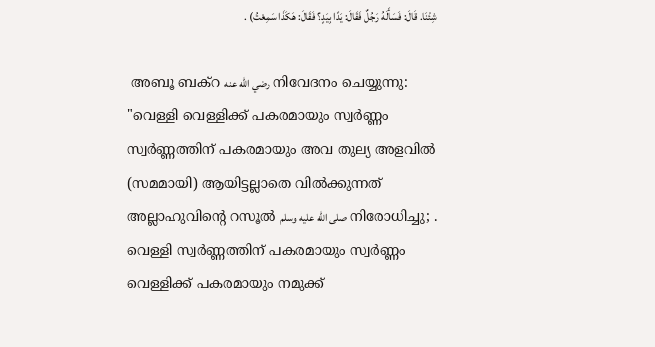شِئْنَا. قَالَ: فَسَأَلَهُ رَجُلٌ فَقَالَ: يَدًا بِيَدٍ؟ فَقَالَ: هَكَذَا سَمِعْتُ) .

 അബൂ ബക്‌റ رضي الله عنه നിവേദനം ചെയ്യുന്നു: "വെള്ളി വെള്ളിക്ക് പകരമായും സ്വർണ്ണം സ്വർണ്ണത്തിന് പകരമായും അവ തുല്യ അളവിൽ (സമമായി) ആയിട്ടല്ലാതെ വിൽക്കുന്നത് അല്ലാഹുവിന്‍റെ റസൂൽ صلى الله عليه وسلم നിരോധിച്ചു; . വെള്ളി സ്വർണ്ണത്തിന് പകരമായും സ്വർണ്ണം വെള്ളിക്ക് പകരമായും നമുക്ക്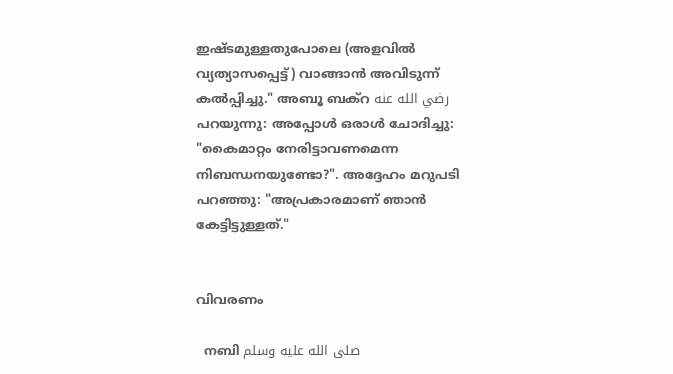ഇഷ്ടമുള്ളതുപോലെ (അളവിൽ വ്യത്യാസപ്പെട്ട്) വാങ്ങാൻ അവിടുന്ന് കൽപ്പിച്ചു." അബൂ ബക്‌റ رضي الله عنه പറയുന്നു: അപ്പോൾ ഒരാൾ ചോദിച്ചു: "കൈമാറ്റം നേരിട്ടാവണമെന്ന നിബന്ധനയുണ്ടോ?". അദ്ദേഹം മറുപടി പറഞ്ഞു: "അപ്രകാരമാണ് ഞാൻ കേട്ടിട്ടുള്ളത്."


വിവരണം

  നബി صلى الله عليه وسلم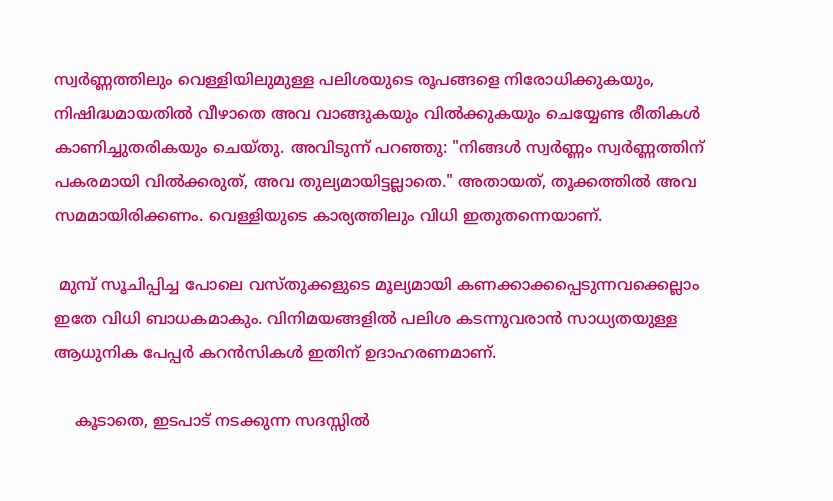സ്വർണ്ണത്തിലും വെള്ളിയിലുമുള്ള പലിശയുടെ രൂപങ്ങളെ നിരോധിക്കുകയും, നിഷിദ്ധമായതിൽ വീഴാതെ അവ വാങ്ങുകയും വിൽക്കുകയും ചെയ്യേണ്ട രീതികൾ കാണിച്ചുതരികയും ചെയ്തു. അവിടുന്ന് പറഞ്ഞു: "നിങ്ങൾ സ്വർണ്ണം സ്വർണ്ണത്തിന് പകരമായി വിൽക്കരുത്, അവ തുല്യമായിട്ടല്ലാതെ." അതായത്, തൂക്കത്തിൽ അവ സമമായിരിക്കണം. വെള്ളിയുടെ കാര്യത്തിലും വിധി ഇതുതന്നെയാണ്.

 മുമ്പ് സൂചിപ്പിച്ച പോലെ വസ്തുക്കളുടെ മൂല്യമായി കണക്കാക്കപ്പെടുന്നവക്കെല്ലാം ഇതേ വിധി ബാധകമാകും. വിനിമയങ്ങളിൽ പലിശ കടന്നുവരാൻ സാധ്യതയുള്ള ആധുനിക പേപ്പർ കറൻസികൾ ഇതിന് ഉദാഹരണമാണ്.

    കൂടാതെ, ഇടപാട് നടക്കുന്ന സദസ്സില്‍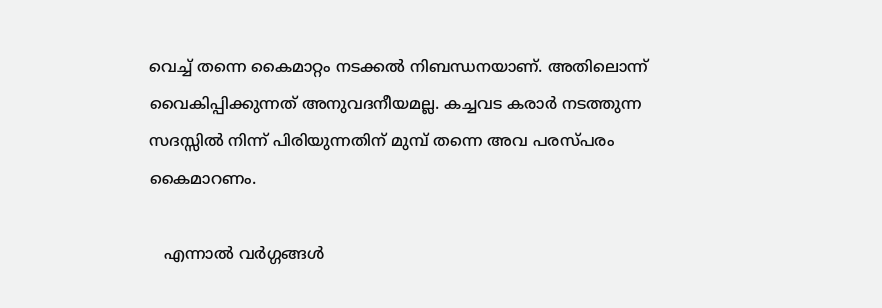വെച്ച് തന്നെ കൈമാറ്റം നടക്കൽ നിബന്ധനയാണ്. അതിലൊന്ന് വൈകിപ്പിക്കുന്നത് അനുവദനീയമല്ല. കച്ചവട കരാര്‍ നടത്തുന്ന സദസ്സില്‍ നിന്ന് പിരിയുന്നതിന് മുമ്പ് തന്നെ അവ പരസ്പരം കൈമാറണം.

   എന്നാൽ വർഗ്ഗങ്ങൾ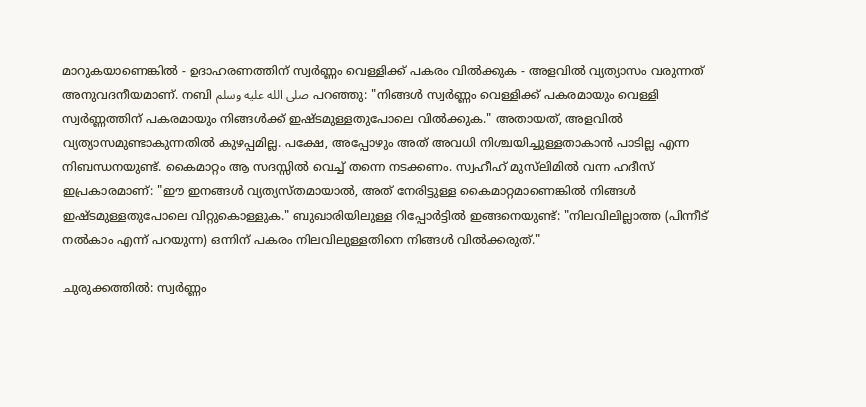മാറുകയാണെങ്കിൽ - ഉദാഹരണത്തിന് സ്വർണ്ണം വെള്ളിക്ക് പകരം വിൽക്കുക - അളവിൽ വ്യത്യാസം വരുന്നത്  അനുവദനീയമാണ്. നബി صلى الله عليه وسلم പറഞ്ഞു: "നിങ്ങൾ സ്വർണ്ണം വെള്ളിക്ക് പകരമായും വെള്ളി സ്വർണ്ണത്തിന് പകരമായും നിങ്ങൾക്ക് ഇഷ്ടമുള്ളതുപോലെ വിൽക്കുക." അതായത്, അളവിൽ വ്യത്യാസമുണ്ടാകുന്നതിൽ കുഴപ്പമില്ല. പക്ഷേ, അപ്പോഴും അത് അവധി നിശ്ചയിച്ചുള്ളതാകാൻ പാടില്ല എന്ന നിബന്ധനയുണ്ട്. കൈമാറ്റം ആ സദസ്സില്‍ വെച്ച് തന്നെ നടക്കണം. സ്വഹീഹ് മുസ്‌ലിമിൽ വന്ന ഹദീസ് ഇപ്രകാരമാണ്: "ഈ ഇനങ്ങൾ വ്യത്യസ്തമായാൽ, അത് നേരിട്ടുള്ള കൈമാറ്റമാണെങ്കിൽ നിങ്ങൾ ഇഷ്ടമുള്ളതുപോലെ വിറ്റുകൊള്ളുക." ബുഖാരിയിലുള്ള റിപ്പോർട്ടിൽ ഇങ്ങനെയുണ്ട്: "നിലവിലില്ലാത്ത (പിന്നീട് നൽകാം എന്ന് പറയുന്ന) ഒന്നിന് പകരം നിലവിലുള്ളതിനെ നിങ്ങൾ വിൽക്കരുത്."

ചുരുക്കത്തില്‍: സ്വർണ്ണം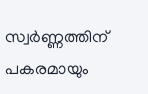സ്വർണ്ണത്തിന് പകരമായും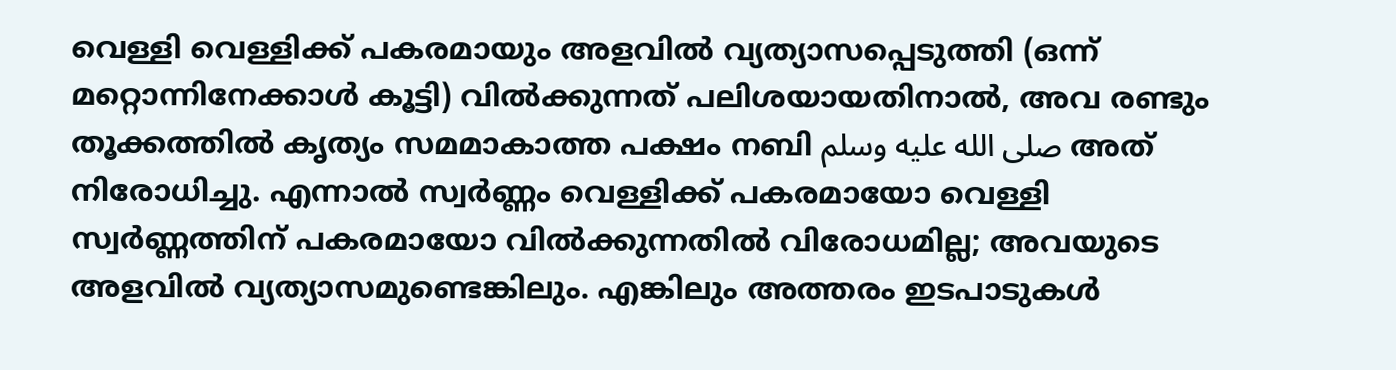വെള്ളി വെള്ളിക്ക് പകരമായും അളവിൽ വ്യത്യാസപ്പെടുത്തി (ഒന്ന് മറ്റൊന്നിനേക്കാൾ കൂട്ടി) വിൽക്കുന്നത് പലിശയായതിനാൽ, അവ രണ്ടും തൂക്കത്തിൽ കൃത്യം സമമാകാത്ത പക്ഷം നബി صلى الله عليه وسلم അത് നിരോധിച്ചു. എന്നാൽ സ്വർണ്ണം വെള്ളിക്ക് പകരമായോ വെള്ളി സ്വർണ്ണത്തിന് പകരമായോ വിൽക്കുന്നതിൽ വിരോധമില്ല; അവയുടെ അളവിൽ വ്യത്യാസമുണ്ടെങ്കിലും. എങ്കിലും അത്തരം ഇടപാടുകൾ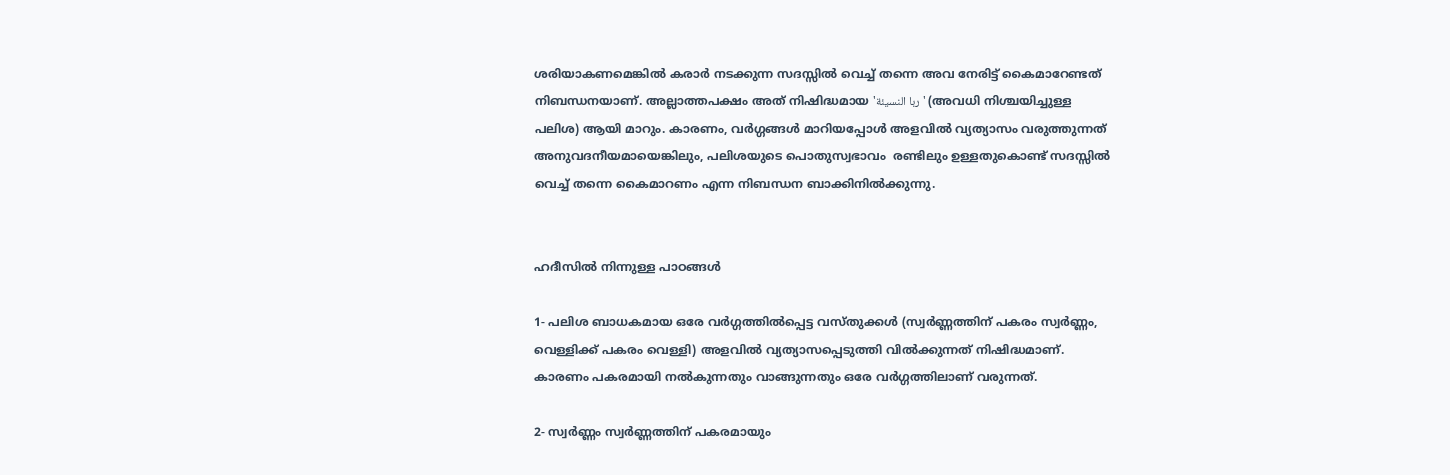ശരിയാകണമെങ്കിൽ കരാർ നടക്കുന്ന സദസ്സില്‍ വെച്ച് തന്നെ അവ നേരിട്ട് കൈമാറേണ്ടത് നിബന്ധനയാണ്. അല്ലാത്തപക്ഷം അത് നിഷിദ്ധമായ 'ربا النسيئة' (അവധി നിശ്ചയിച്ചുള്ള പലിശ) ആയി മാറും. കാരണം, വർഗ്ഗങ്ങൾ മാറിയപ്പോൾ അളവിൽ വ്യത്യാസം വരുത്തുന്നത് അനുവദനീയമായെങ്കിലും, പലിശയുടെ പൊതുസ്വഭാവം  രണ്ടിലും ഉള്ളതുകൊണ്ട് സദസ്സില്‍ വെച്ച് തന്നെ കൈമാറണം എന്ന നിബന്ധന ബാക്കിനിൽക്കുന്നു.


ഹദീസില്‍ നിന്നുള്ള പാഠങ്ങള്‍

1- പലിശ ബാധകമായ ഒരേ വർഗ്ഗത്തിൽപ്പെട്ട വസ്തുക്കൾ (സ്വർണ്ണത്തിന് പകരം സ്വർണ്ണം, വെള്ളിക്ക് പകരം വെള്ളി) അളവിൽ വ്യത്യാസപ്പെടുത്തി വിൽക്കുന്നത് നിഷിദ്ധമാണ്. കാരണം പകരമായി നൽകുന്നതും വാങ്ങുന്നതും ഒരേ വർഗ്ഗത്തിലാണ് വരുന്നത്.

2- സ്വർണ്ണം സ്വർണ്ണത്തിന് പകരമായും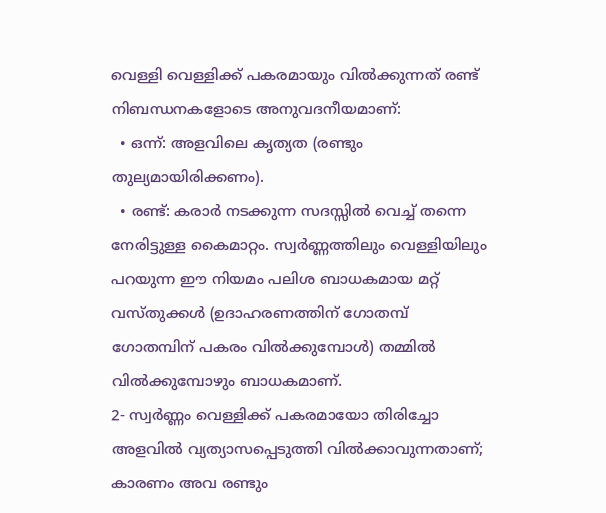വെള്ളി വെള്ളിക്ക് പകരമായും വിൽക്കുന്നത് രണ്ട് നിബന്ധനകളോടെ അനുവദനീയമാണ്:
  • ഒന്ന്: അളവിലെ കൃത്യത (രണ്ടും തുല്യമായിരിക്കണം).
  • രണ്ട്: കരാർ നടക്കുന്ന സദസ്സില്‍ വെച്ച് തന്നെ നേരിട്ടുള്ള കൈമാറ്റം. സ്വർണ്ണത്തിലും വെള്ളിയിലും പറയുന്ന ഈ നിയമം പലിശ ബാധകമായ മറ്റ് വസ്തുക്കൾ (ഉദാഹരണത്തിന് ഗോതമ്പ് ഗോതമ്പിന് പകരം വിൽക്കുമ്പോൾ) തമ്മിൽ വിൽക്കുമ്പോഴും ബാധകമാണ്.
2- സ്വർണ്ണം വെള്ളിക്ക് പകരമായോ തിരിച്ചോ അളവിൽ വ്യത്യാസപ്പെടുത്തി വിൽക്കാവുന്നതാണ്; കാരണം അവ രണ്ടും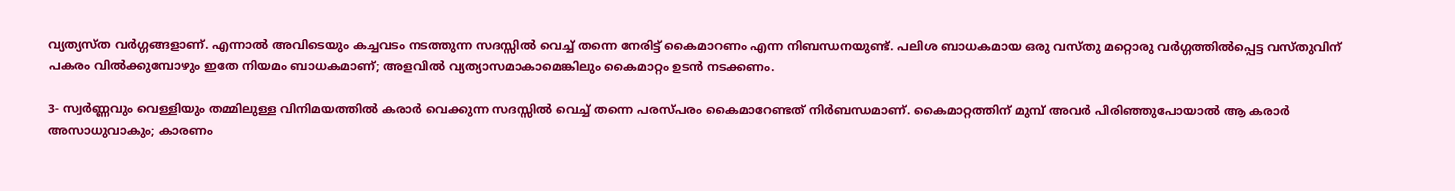വ്യത്യസ്ത വർഗ്ഗങ്ങളാണ്. എന്നാൽ അവിടെയും കച്ചവടം നടത്തുന്ന സദസ്സില്‍ വെച്ച് തന്നെ നേരിട്ട് കൈമാറണം എന്ന നിബന്ധനയുണ്ട്. പലിശ ബാധകമായ ഒരു വസ്തു മറ്റൊരു വർഗ്ഗത്തിൽപ്പെട്ട വസ്തുവിന് പകരം വിൽക്കുമ്പോഴും ഇതേ നിയമം ബാധകമാണ്; അളവിൽ വ്യത്യാസമാകാമെങ്കിലും കൈമാറ്റം ഉടൻ നടക്കണം.

3- സ്വർണ്ണവും വെള്ളിയും തമ്മിലുള്ള വിനിമയത്തിൽ കരാർ വെക്കുന്ന സദസ്സില്‍ വെച്ച് തന്നെ പരസ്പരം കൈമാറേണ്ടത് നിർബന്ധമാണ്. കൈമാറ്റത്തിന് മുമ്പ് അവർ പിരിഞ്ഞുപോയാൽ ആ കരാർ അസാധുവാകും; കാരണം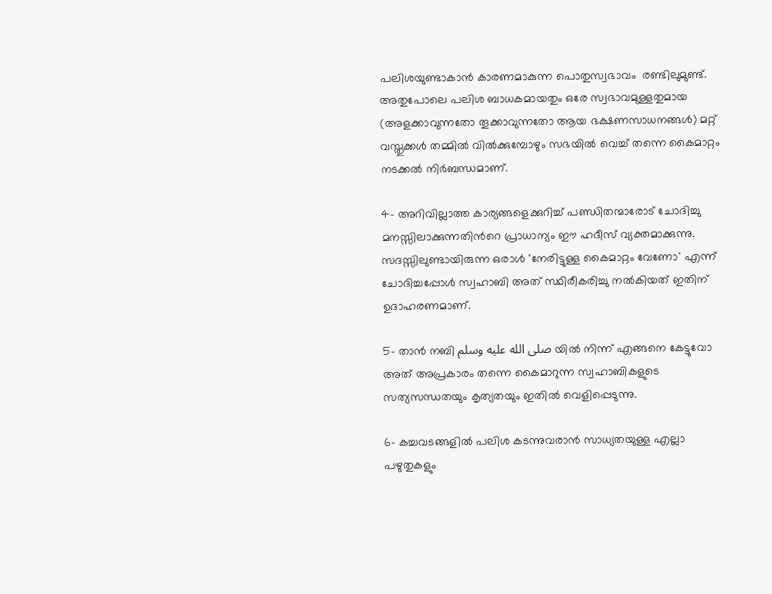പലിശയുണ്ടാകാൻ കാരണമാകുന്ന പൊതുസ്വഭാവം  രണ്ടിലുമുണ്ട്. അതുപോലെ പലിശ ബാധകമായതും ഒരേ സ്വഭാവമുള്ളതുമായ (അളക്കാവുന്നതോ തൂക്കാവുന്നതോ ആയ ഭക്ഷണസാധനങ്ങൾ) മറ്റ് വസ്തുക്കൾ തമ്മിൽ വിൽക്കുമ്പോഴും സഭയിൽ വെച്ച് തന്നെ കൈമാറ്റം നടക്കൽ നിർബന്ധമാണ്.

4- അറിവില്ലാത്ത കാര്യങ്ങളെക്കുറിച്ച് പണ്ഡിതന്മാരോട് ചോദിച്ചു മനസ്സിലാക്കുന്നതിന്‍റെ പ്രാധാന്യം ഈ ഹദീസ് വ്യക്തമാക്കുന്നു. സദസ്സിലുണ്ടായിരുന്ന ഒരാൾ 'നേരിട്ടുള്ള കൈമാറ്റം വേണോ' എന്ന് ചോദിച്ചപ്പോൾ സ്വഹാബി അത് സ്ഥിരീകരിച്ചു നൽകിയത് ഇതിന് ഉദാഹരണമാണ്.

5- താൻ നബി صلى الله عليه وسلم യിൽ നിന്ന് എങ്ങനെ കേട്ടുവോ അത് അപ്രകാരം തന്നെ കൈമാറുന്ന സ്വഹാബികളുടെ സത്യസന്ധതയും കൃത്യതയും ഇതിൽ വെളിപ്പെടുന്നു.

6- കച്ചവടങ്ങളിൽ പലിശ കടന്നുവരാൻ സാധ്യതയുള്ള എല്ലാ പഴുതുകളും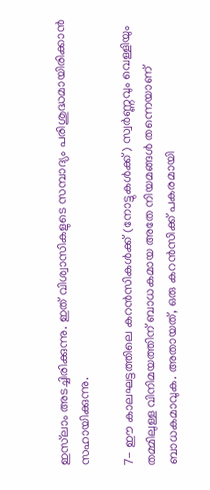ഇസ്‌ലാം അടച്ചിരിക്കുന്നു. ഇത് വിശ്വാസികളുടെ സമ്പാദ്യം പരിശുദ്ധമായിരിക്കാൻ സഹായിക്കുന്നു.

7- ഈ കാലഘട്ടത്തിലെ കറൻസികൾക്ക് (നോട്ടുകൾക്ക്) സ്വർണ്ണവും വെള്ളിയും തമ്മിലുള്ള വിനിമയത്തിന് ബാധകമായ അതേ നിയമങ്ങൾ തന്നെയാണ് ബാധകമാവുക. അതായത്, ഒരു കറൻസിക്ക് പകരമായി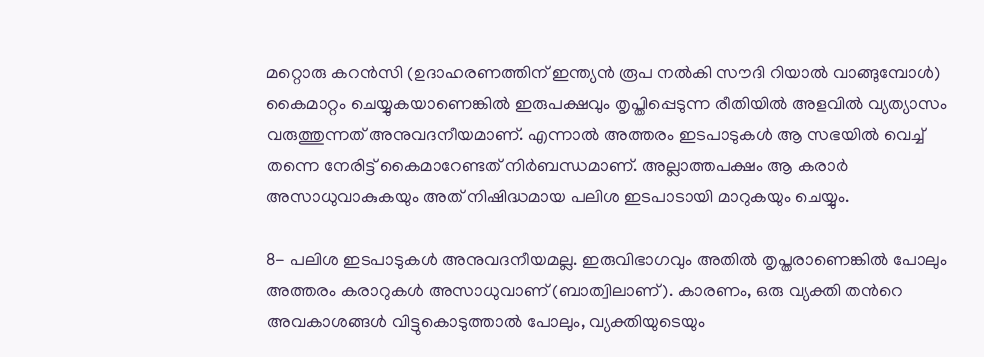മറ്റൊരു കറൻസി (ഉദാഹരണത്തിന് ഇന്ത്യൻ രൂപ നൽകി സൗദി റിയാൽ വാങ്ങുമ്പോൾ) കൈമാറ്റം ചെയ്യുകയാണെങ്കിൽ ഇരുപക്ഷവും തൃപ്തിപ്പെടുന്ന രീതിയിൽ അളവിൽ വ്യത്യാസം വരുത്തുന്നത് അനുവദനീയമാണ്. എന്നാൽ അത്തരം ഇടപാടുകൾ ആ സഭയിൽ വെച്ച് തന്നെ നേരിട്ട് കൈമാറേണ്ടത് നിർബന്ധമാണ്. അല്ലാത്തപക്ഷം ആ കരാർ അസാധുവാകുകയും അത് നിഷിദ്ധമായ പലിശ ഇടപാടായി മാറുകയും ചെയ്യും.

8- പലിശ ഇടപാടുകൾ അനുവദനീയമല്ല. ഇരുവിഭാഗവും അതിൽ തൃപ്തരാണെങ്കിൽ പോലും അത്തരം കരാറുകൾ അസാധുവാണ് (ബാത്വിലാണ്). കാരണം, ഒരു വ്യക്തി തന്‍റെ അവകാശങ്ങൾ വിട്ടുകൊടുത്താൽ പോലും, വ്യക്തിയുടെയും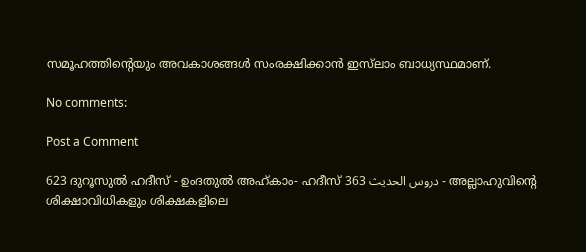സമൂഹത്തിന്‍റെയും അവകാശങ്ങൾ സംരക്ഷിക്കാൻ ഇസ്‌ലാം ബാധ്യസ്ഥമാണ്.

No comments:

Post a Comment

623 ദുറൂസുല്‍ ഹദീസ് - ഉംദതുല്‍ അഹ്കാം- ഹദീസ് 363 دروس الحديث - അല്ലാഹുവിന്‍റെ ശിക്ഷാവിധികളും ശിക്ഷകളിലെ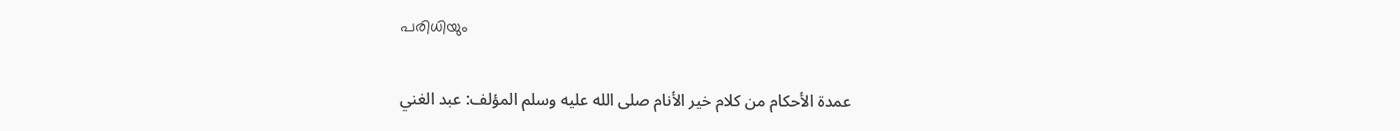പരിധിയും

    عمدة الأحكام من كلام خير الأنام صلى الله عليه وسلم المؤلف: عبد الغني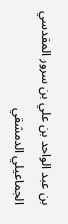بن عبد الواحد بن علي بن سرور المقدسي الجماعيلي الدمشقي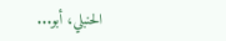الحنبلي، أبو...